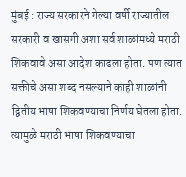मुंबई : राज्य सरकारने गेल्या वर्षी राज्यातील सरकारी व खासगी अशा सर्व शाळांमध्ये मराठी शिकवावे असा आदेश काढला होता. पण त्यात सक्तीचे असा शब्द नसल्याने काही शाळांनी द्वितीय भाषा शिकवण्याचा निर्णय घेतला होता. त्यामुळे मराठी भाषा शिकवण्याचा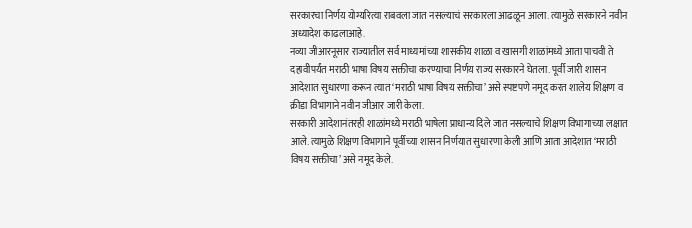सरकारचा निर्णय योग्यरित्या राबवला जात नसल्याचं सरकारला आढळून आला. त्यामुळे सरकारने नवीन अध्यादेश काढलाआहे.
नव्या जीआरनूसार राज्यातील सर्व माध्यमांच्या शासकीय शाळा व खासगी शाळांमध्ये आता पाचवी ते दहावीपर्यंत मराठी भाषा विषय सक्तीचा करण्याचा निर्णय राज्य सरकारने घेतला. पूर्वी जारी शासन आदेशात सुधारणा करून त्यात ‘मराठी भाषा विषय सक्तीचा’ असे स्पष्टपणे नमूद करत शालेय शिक्षण व क्रीडा विभागाने नवीन जीआर जारी केला.
सरकारी आदेशानंतरही शाळांमध्ये मराठी भाषेला प्राधान्य दिले जात नसल्याचे शिक्षण विभागाच्या लक्षात आले. त्यामुळे शिक्षण विभागाने पूर्वीच्या शासन निर्णयात सुधारणा केली आणि आता आदेशात ‘मराठी विषय सक्तीचा’ असे नमूद केले.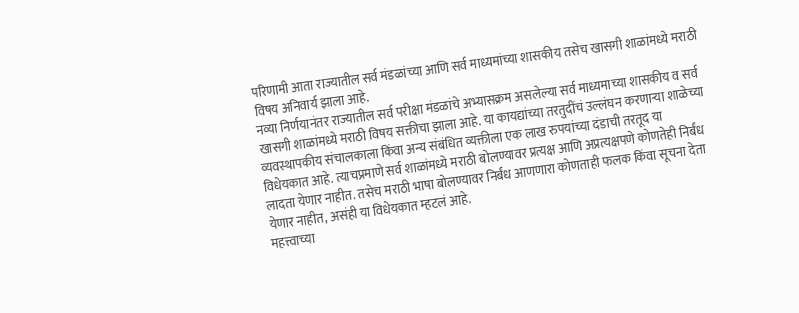परिणामी आता राज्यातील सर्व मंडळांच्या आणि सर्व माध्यमांच्या शासकीय तसेच खासगी शाळांमध्ये मराठी विषय अनिवार्य झाला आहे.
नव्या निर्णयानंतर राज्यातील सर्व परीक्षा मंडळांचे अभ्यासक्रम असलेल्या सर्व माध्यमाच्या शासकीय व सर्व खासगी शाळांमध्ये मराठी विषय सक्तीचा झाला आहे. या कायद्यांच्या तरतुदींचं उल्लंघन करणाऱ्या शाळेच्या व्यवस्थापकीय संचालकाला किंवा अन्य संबंधित व्यक्तीला एक लाख रुपयांच्या दंडाची तरतूद या विधेयकात आहे. त्याचप्रमाणे सर्व शाळांमध्ये मराठी बोलण्यावर प्रत्यक्ष आणि अप्रत्यक्षपणे कोणतेही निर्बंध लादता येणार नाहीत. तसेच मराठी भाषा बोलण्यावर निर्बंध आणणारा कोणताही फलक किंवा सूचना देता येणार नाहीत, असंही या विधेयकात म्हटलं आहे.
महत्त्वाच्या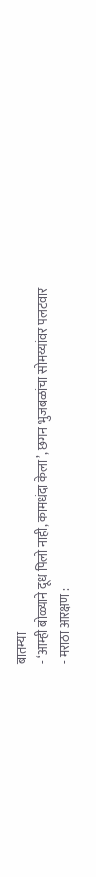बातम्या
- ‘आम्ही बोळ्याने दूध पिलो नाही, कामधंदा केला’, छगन भुजबळांचा सोमय्यांवर पलटवार
- मराठा आरक्षण :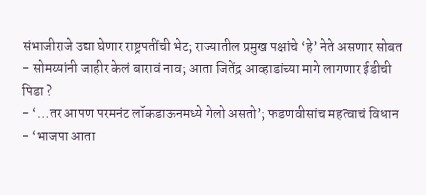संभाजीराजे उद्या घेणार राष्ट्रपतींची भेट; राज्यातील प्रमुख पक्षांचे ‘हे’ नेते असणार सोबत
- सोमय्यांनी जाहीर केलं बारावं नाव; आता जितेंद्र आव्हाडांच्या मागे लागणार ईडीची पिडा ?
- ‘…तर आपण परमनंट लॉकडाऊनमध्ये गेलो असतो’; फडणवीसांच महत्वाचं विधान
- ‘भाजपा आता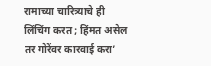रामाच्या चारित्र्याचे ही लिंचिंग करत ; हिंमत असेल तर गोरेंवर कारवाई करा’